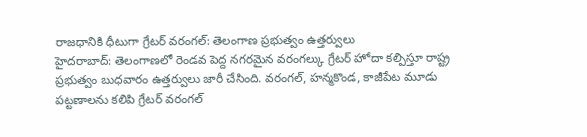రాజధానికి ధీటుగా గ్రేటర్ వరంగల్: తెలంగాణ ప్రభుత్వం ఉత్తర్వులు
హైదరాబాద్: తెలంగాణలో రెండవ పెద్ద నగరమైన వరంగల్కు గ్రేటర్ హోదా కల్పిస్తూ రాష్ట్ర ప్రభుత్వం బుధవారం ఉత్తర్వులు జారీ చేసింది. వరంగల్, హన్మకొండ, కాజీపేట మూడు పట్టణాలను కలిపి గ్రేటర్ వరంగల్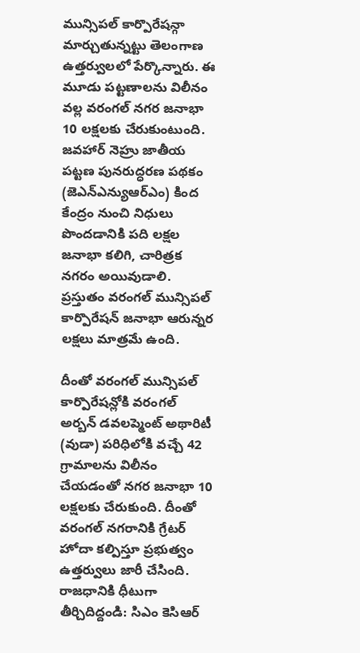మున్సిపల్ కార్పొరేషన్గా మార్చుతున్నట్టు తెలంగాణ ఉత్తర్వులలో పేర్కొన్నారు. ఈ మూడు పట్టణాలను విలీనం వల్ల వరంగల్ నగర జనాభా 10 లక్షలకు చేరుకుంటుంది.
జవహార్ నెహ్రు జాతీయ పట్టణ పునరుద్ధరణ పథకం (జెఎన్ఎన్యుఆర్ఎం) కింద కేంద్రం నుంచి నిధులు పొందడానికి పది లక్షల జనాభా కలిగి, చారిత్రక నగరం అయివుడాలి. ప్రస్తుతం వరంగల్ మున్సిపల్ కార్పొరేషన్ జనాభా ఆరున్నర లక్షలు మాత్రమే ఉంది.

దీంతో వరంగల్ మున్సిపల్ కార్పొరేషన్లోకి వరంగల్ అర్బన్ డవలప్మెంట్ అథారిటీ (వుడా) పరిధిలోకి వచ్చే 42 గ్రామాలను విలీనం చేయడంతో నగర జనాభా 10 లక్షలకు చేరుకుంది. దీంతో వరంగల్ నగరానికి గ్రేటర్ హోదా కల్పిస్తూ ప్రభుత్వం ఉత్తర్వులు జారీ చేసింది.
రాజధానికి ధీటుగా తీర్చిదిద్దండి: సిఎం కెసిఆర్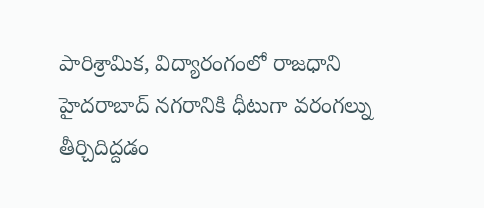పారిశ్రామిక, విద్యారంగంలో రాజధాని హైదరాబాద్ నగరానికి ధీటుగా వరంగల్ను తీర్చిదిద్దడం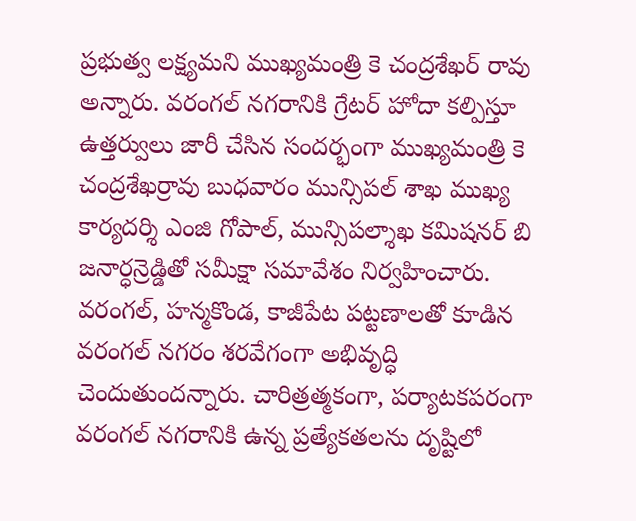ప్రభుత్వ లక్ష్యమని ముఖ్యమంత్రి కె చంద్రశేఖర్ రావు అన్నారు. వరంగల్ నగరానికి గ్రేటర్ హోదా కల్పిస్తూ ఉత్తర్వులు జారీ చేసిన సందర్భంగా ముఖ్యమంత్రి కె చంద్రశేఖర్రావు బుధవారం మున్సిపల్ శాఖ ముఖ్య కార్యదర్శి ఎంజి గోపాల్, మున్సిపల్శాఖ కమిషనర్ బి జనార్ధన్రెడ్డితో సమీక్షా సమావేశం నిర్వహించారు.
వరంగల్, హన్మకొండ, కాజీపేట పట్టణాలతో కూడిన వరంగల్ నగరం శరవేగంగా అభివృద్ధి చెందుతుందన్నారు. చారిత్రత్మకంగా, పర్యాటకపరంగా వరంగల్ నగరానికి ఉన్న ప్రత్యేకతలను దృష్టిలో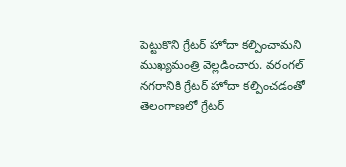పెట్టుకొని గ్రేటర్ హోదా కల్పించామని ముఖ్యమంత్రి వెల్లడించారు. వరంగల్ నగరానికి గ్రేటర్ హోదా కల్పించడంతో తెలంగాణలో గ్రేటర్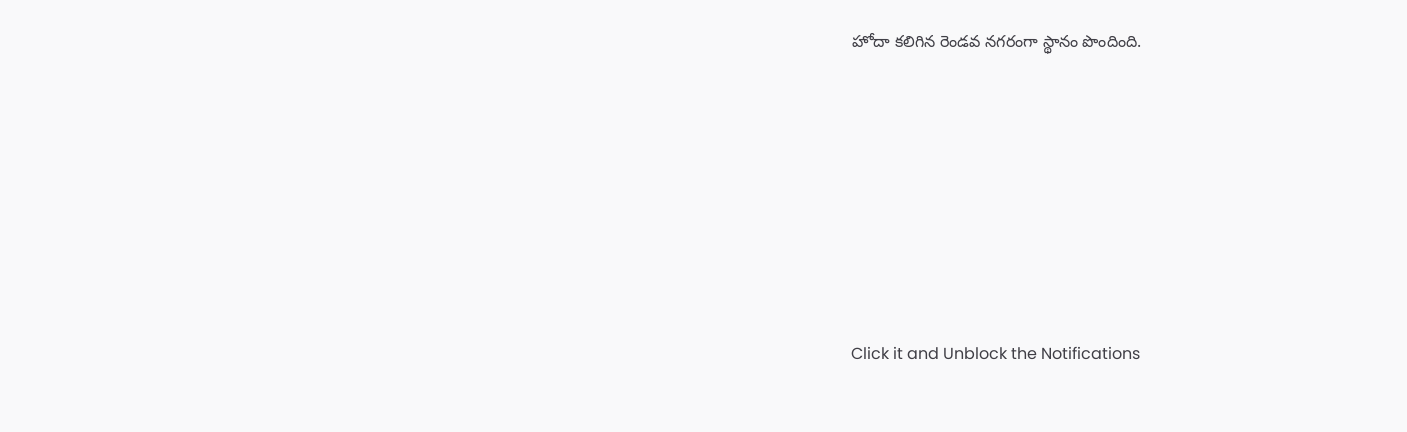హోదా కలిగిన రెండవ నగరంగా స్థానం పొందింది.












Click it and Unblock the Notifications